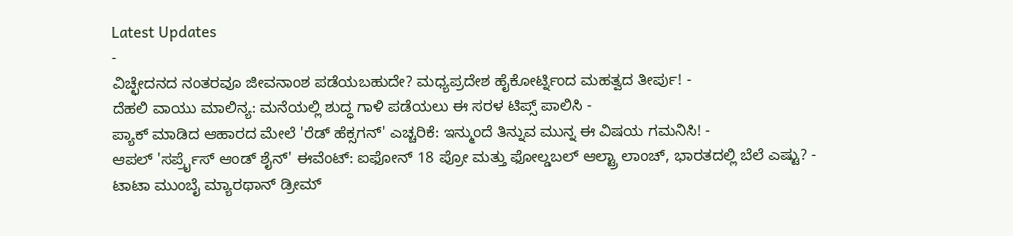Latest Updates
-
ವಿಚ್ಛೇದನದ ನಂತರವೂ ಜೀವನಾಂಶ ಪಡೆಯಬಹುದೇ? ಮಧ್ಯಪ್ರದೇಶ ಹೈಕೋರ್ಟ್ನಿಂದ ಮಹತ್ವದ ತೀರ್ಪು! -
ದೆಹಲಿ ವಾಯು ಮಾಲಿನ್ಯ: ಮನೆಯಲ್ಲಿ ಶುದ್ಧ ಗಾಳಿ ಪಡೆಯಲು ಈ ಸರಳ ಟಿಪ್ಸ್ ಪಾಲಿಸಿ -
ಪ್ಯಾಕ್ ಮಾಡಿದ ಆಹಾರದ ಮೇಲೆ 'ರೆಡ್ ಹೆಕ್ಸಗನ್' ಎಚ್ಚರಿಕೆ: ಇನ್ಮುಂದೆ ತಿನ್ನುವ ಮುನ್ನ ಈ ವಿಷಯ ಗಮನಿಸಿ! -
ಆಪಲ್ 'ಸರ್ಪ್ರೈಸ್ ಆಂಡ್ ಶೈನ್' ಈವೆಂಟ್: ಐಫೋನ್ 18 ಪ್ರೋ ಮತ್ತು ಫೋಲ್ಡಬಲ್ ಆಲ್ಟ್ರಾ ಲಾಂಚ್, ಭಾರತದಲ್ಲಿ ಬೆಲೆ ಎಷ್ಟು? -
ಟಾಟಾ ಮುಂಬೈ ಮ್ಯಾರಥಾನ್ ಡ್ರೀಮ್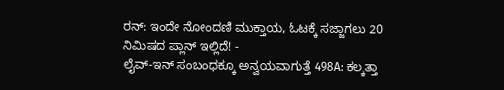ರನ್: ಇಂದೇ ನೋಂದಣಿ ಮುಕ್ತಾಯ, ಓಟಕ್ಕೆ ಸಜ್ಜಾಗಲು 20 ನಿಮಿಷದ ಪ್ಲಾನ್ ಇಲ್ಲಿದೆ! -
ಲೈವ್-ಇನ್ ಸಂಬಂಧಕ್ಕೂ ಅನ್ವಯವಾಗುತ್ತೆ 498A: ಕಲ್ಕತ್ತಾ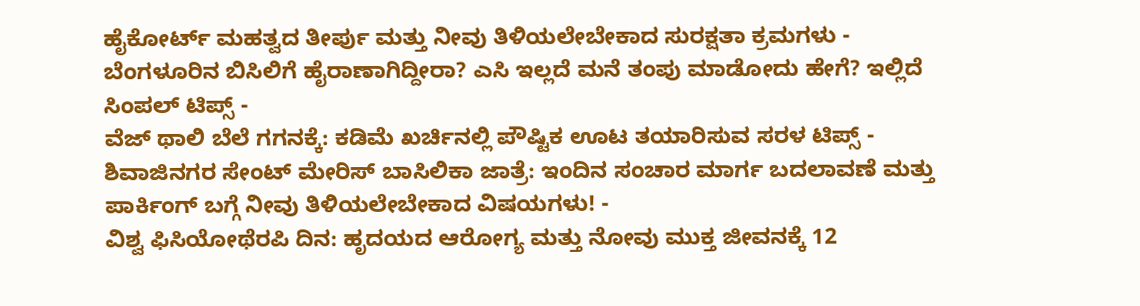ಹೈಕೋರ್ಟ್ ಮಹತ್ವದ ತೀರ್ಪು ಮತ್ತು ನೀವು ತಿಳಿಯಲೇಬೇಕಾದ ಸುರಕ್ಷತಾ ಕ್ರಮಗಳು -
ಬೆಂಗಳೂರಿನ ಬಿಸಿಲಿಗೆ ಹೈರಾಣಾಗಿದ್ದೀರಾ? ಎಸಿ ಇಲ್ಲದೆ ಮನೆ ತಂಪು ಮಾಡೋದು ಹೇಗೆ? ಇಲ್ಲಿದೆ ಸಿಂಪಲ್ ಟಿಪ್ಸ್ -
ವೆಜ್ ಥಾಲಿ ಬೆಲೆ ಗಗನಕ್ಕೆ: ಕಡಿಮೆ ಖರ್ಚಿನಲ್ಲಿ ಪೌಷ್ಟಿಕ ಊಟ ತಯಾರಿಸುವ ಸರಳ ಟಿಪ್ಸ್ -
ಶಿವಾಜಿನಗರ ಸೇಂಟ್ ಮೇರಿಸ್ ಬಾಸಿಲಿಕಾ ಜಾತ್ರೆ: ಇಂದಿನ ಸಂಚಾರ ಮಾರ್ಗ ಬದಲಾವಣೆ ಮತ್ತು ಪಾರ್ಕಿಂಗ್ ಬಗ್ಗೆ ನೀವು ತಿಳಿಯಲೇಬೇಕಾದ ವಿಷಯಗಳು! -
ವಿಶ್ವ ಫಿಸಿಯೋಥೆರಪಿ ದಿನ: ಹೃದಯದ ಆರೋಗ್ಯ ಮತ್ತು ನೋವು ಮುಕ್ತ ಜೀವನಕ್ಕೆ 12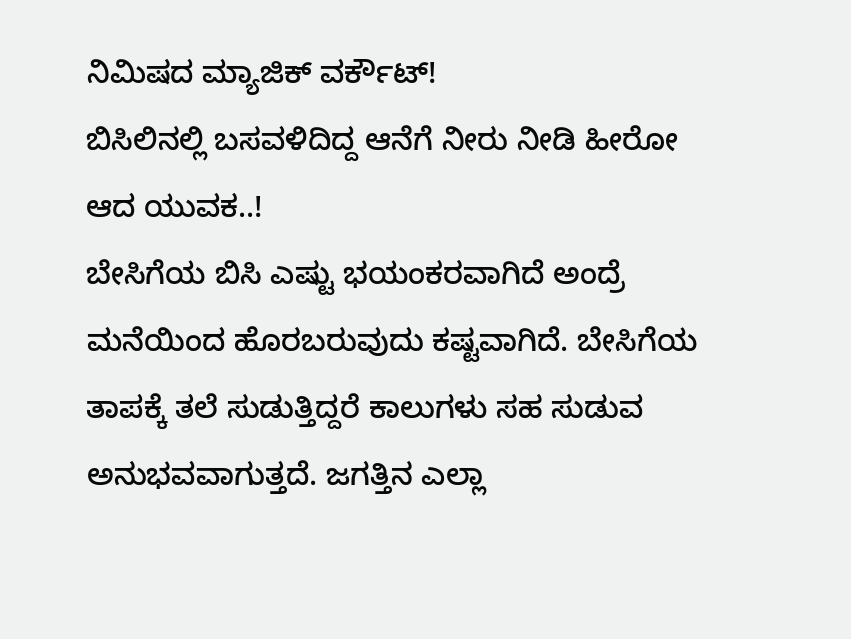ನಿಮಿಷದ ಮ್ಯಾಜಿಕ್ ವರ್ಕೌಟ್!
ಬಿಸಿಲಿನಲ್ಲಿ ಬಸವಳಿದಿದ್ದ ಆನೆಗೆ ನೀರು ನೀಡಿ ಹೀರೋ ಆದ ಯುವಕ..!
ಬೇಸಿಗೆಯ ಬಿಸಿ ಎಷ್ಟು ಭಯಂಕರವಾಗಿದೆ ಅಂದ್ರೆ ಮನೆಯಿಂದ ಹೊರಬರುವುದು ಕಷ್ಟವಾಗಿದೆ. ಬೇಸಿಗೆಯ ತಾಪಕ್ಕೆ ತಲೆ ಸುಡುತ್ತಿದ್ದರೆ ಕಾಲುಗಳು ಸಹ ಸುಡುವ ಅನುಭವವಾಗುತ್ತದೆ. ಜಗತ್ತಿನ ಎಲ್ಲಾ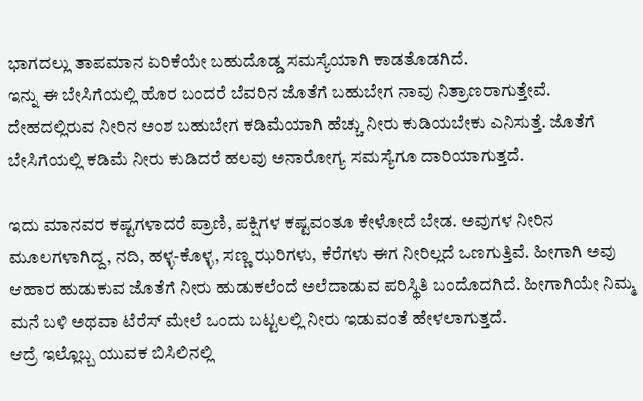ಭಾಗದಲ್ಲು ತಾಪಮಾನ ಏರಿಕೆಯೇ ಬಹುದೊಡ್ಡ ಸಮಸ್ಯೆಯಾಗಿ ಕಾಡತೊಡಗಿದೆ.
ಇನ್ನು ಈ ಬೇಸಿಗೆಯಲ್ಲಿ ಹೊರ ಬಂದರೆ ಬೆವರಿನ ಜೊತೆಗೆ ಬಹುಬೇಗ ನಾವು ನಿತ್ರಾಣರಾಗುತ್ತೇವೆ. ದೇಹದಲ್ಲಿರುವ ನೀರಿನ ಅಂಶ ಬಹುಬೇಗ ಕಡಿಮೆಯಾಗಿ ಹೆಚ್ಚು ನೀರು ಕುಡಿಯಬೇಕು ಎನಿಸುತ್ತೆ. ಜೊತೆಗೆ ಬೇಸಿಗೆಯಲ್ಲಿ ಕಡಿಮೆ ನೀರು ಕುಡಿದರೆ ಹಲವು ಅನಾರೋಗ್ಯ ಸಮಸ್ಯೆಗೂ ದಾರಿಯಾಗುತ್ತದೆ.

ಇದು ಮಾನವರ ಕಷ್ಟಗಳಾದರೆ ಪ್ರಾಣಿ, ಪಕ್ಷಿಗಳ ಕಷ್ಟವಂತೂ ಕೇಳೋದೆ ಬೇಡ. ಅವುಗಳ ನೀರಿನ ಮೂಲಗಳಾಗಿದ್ದ, ನದಿ, ಹಳ್ಳ-ಕೊಳ್ಳ, ಸಣ್ಣ ಝರಿಗಳು, ಕೆರೆಗಳು ಈಗ ನೀರಿಲ್ಲದೆ ಒಣಗುತ್ತಿವೆ. ಹೀಗಾಗಿ ಅವು ಆಹಾರ ಹುಡುಕುವ ಜೊತೆಗೆ ನೀರು ಹುಡುಕಲೆಂದೆ ಅಲೆದಾಡುವ ಪರಿಸ್ಥಿತಿ ಬಂದೊದಗಿದೆ. ಹೀಗಾಗಿಯೇ ನಿಮ್ಮ ಮನೆ ಬಳಿ ಅಥವಾ ಟೆರೆಸ್ ಮೇಲೆ ಒಂದು ಬಟ್ಟಲಲ್ಲಿ ನೀರು ಇಡುವಂತೆ ಹೇಳಲಾಗುತ್ತದೆ.
ಆದ್ರೆ ಇಲ್ಲೊಬ್ಬ ಯುವಕ ಬಿಸಿಲಿನಲ್ಲಿ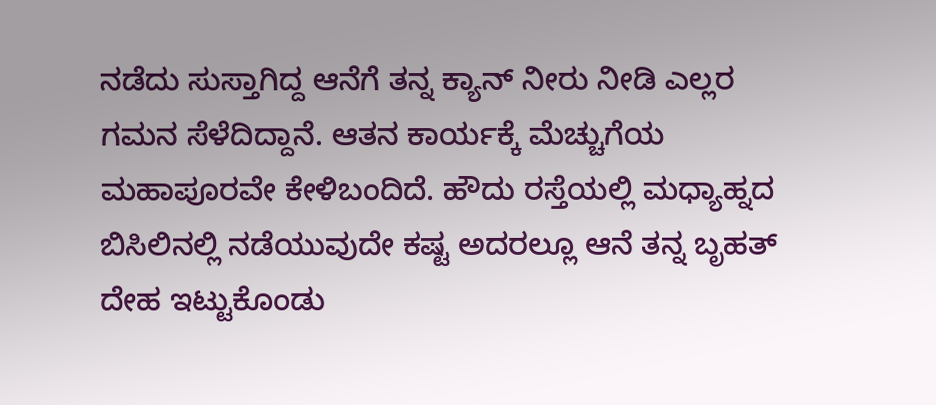ನಡೆದು ಸುಸ್ತಾಗಿದ್ದ ಆನೆಗೆ ತನ್ನ ಕ್ಯಾನ್ ನೀರು ನೀಡಿ ಎಲ್ಲರ ಗಮನ ಸೆಳೆದಿದ್ದಾನೆ. ಆತನ ಕಾರ್ಯಕ್ಕೆ ಮೆಚ್ಚುಗೆಯ ಮಹಾಪೂರವೇ ಕೇಳಿಬಂದಿದೆ. ಹೌದು ರಸ್ತೆಯಲ್ಲಿ ಮಧ್ಯಾಹ್ನದ ಬಿಸಿಲಿನಲ್ಲಿ ನಡೆಯುವುದೇ ಕಷ್ಟ ಅದರಲ್ಲೂ ಆನೆ ತನ್ನ ಬೃಹತ್ ದೇಹ ಇಟ್ಟುಕೊಂಡು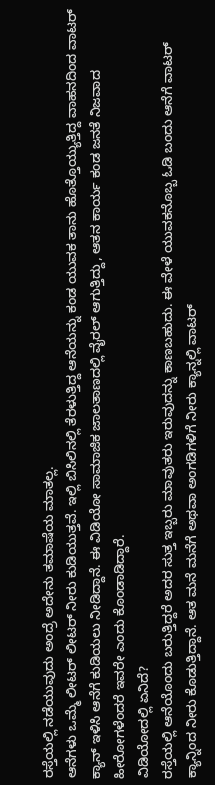ರಸ್ತೆಯಲ್ಲಿ ನಡೆಯುವುದು ಅಂದ್ರೆ ಅದೇನು ತಮಾಷೆಯ ಮಾತಲ್ಲ.
ಆನೆಗಳು ಒಮ್ಮೆ ಲೀಟರ್ ಲೀಟರ್ ನೀರು ಕುಡಿಯುತ್ತವೆ. ಇಲ್ಲಿ ಬಿಸಿಲಿನಲ್ಲಿ ತೆರಳುತ್ತಿದ್ದ ಆನೆಯನ್ನು ಕಂಡ ಯುವಕ ತಾನು ಹೊತ್ತೊಯ್ಯುತ್ತಿದ್ದ ವಾಹನದಿಂದ ವಾಟರ್ ಕ್ಯಾನ್ ಇಳಿಸಿ ಆನೆಗೆ ಕುಡಿಯಲು ನೀಡಿದ್ದಾನೆ. ಈ ವಿಡಿಯೋ ಸಾಮಾಜಿಕ ಜಾಲತಾಣದಲ್ಲಿ ವೈರಲ್ ಆಗುತ್ತಿದ್ದು, ಆತನ ಕಾರ್ಯ ಕಂಡ ಜನತೆ ನಿಜವಾದ ಹೀರೋಗಳೆಂದರೆ ಇವರೇ ಎಂದು ಕೊಂಡಾಡಿದ್ದಾರೆ.
ವಿಡಿಯೋದಲ್ಲಿ ಏನಿದೆ?
ರಸ್ತೆಯಲ್ಲಿ ಆನೆಯೊಂದು ಬರುತ್ತಿದ್ದರೆ ಅದರ ಸುತ್ತ ಇಬ್ಬರು ಮಾವುತರು ಇರುವುದನ್ನು ಕಾಣಬಹುದು. ಈ ವೇಳೆ ಯುವಕನೊಬ್ಬ ಓಡಿ ಬಂದು ಆನೆಗೆ ವಾಟರ್ ಕ್ಯಾನ್ನಿಂದ ನೀರು ಕೊಡುತ್ತಿದ್ದಾನೆ. ಆತ ಮನೆ ಮನೆಗೆ ಅಥವಾ ಅಂಗಡಿಗಳಿಗೆ ನೀರು ಕ್ಯಾನ್ನಲ್ಲಿ ವಾಟರ್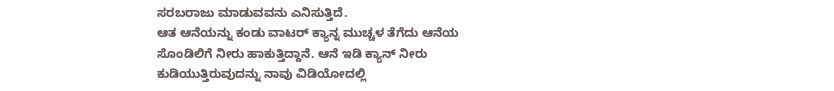ಸರಬರಾಜು ಮಾಡುವವನು ಎನಿಸುತ್ತಿದೆ.
ಆತ ಆನೆಯನ್ನು ಕಂಡು ವಾಟರ್ ಕ್ಯಾನ್ನ ಮುಚ್ಚಳ ತೆಗೆದು ಆನೆಯ ಸೊಂಡಿಲಿಗೆ ನೀರು ಹಾಕುತ್ತಿದ್ದಾನೆ. ಆನೆ ಇಡಿ ಕ್ಯಾನ್ ನೀರು ಕುಡಿಯುತ್ತಿರುವುದನ್ನು ನಾವು ವಿಡಿಯೋದಲ್ಲಿ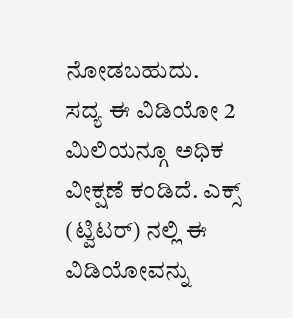ನೋಡಬಹುದು.
ಸದ್ಯ ಈ ವಿಡಿಯೋ 2 ಮಿಲಿಯನ್ಗೂ ಅಧಿಕ ವೀಕ್ಷಣೆ ಕಂಡಿದೆ. ಎಕ್ಸ್ (ಟ್ವಿಟರ್) ನಲ್ಲಿ ಈ ವಿಡಿಯೋವನ್ನು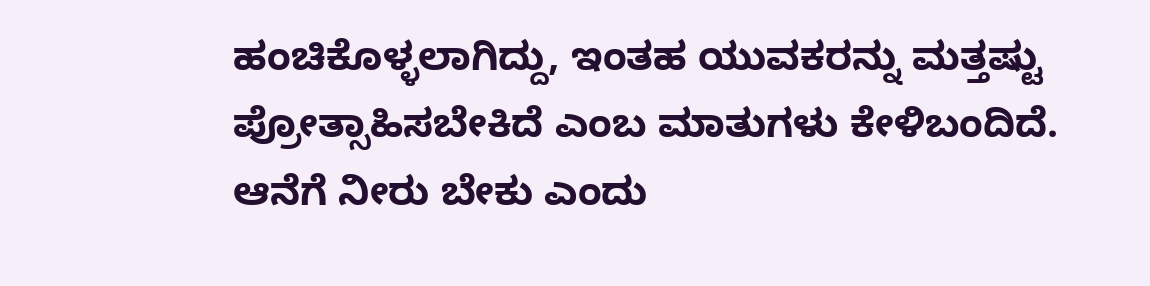ಹಂಚಿಕೊಳ್ಳಲಾಗಿದ್ದು, ಇಂತಹ ಯುವಕರನ್ನು ಮತ್ತಷ್ಟು ಪ್ರೋತ್ಸಾಹಿಸಬೇಕಿದೆ ಎಂಬ ಮಾತುಗಳು ಕೇಳಿಬಂದಿದೆ. ಆನೆಗೆ ನೀರು ಬೇಕು ಎಂದು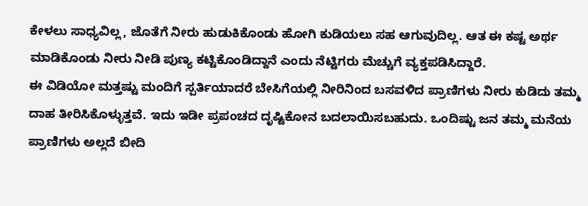ಕೇಳಲು ಸಾಧ್ಯವಿಲ್ಲ, ಜೊತೆಗೆ ನೀರು ಹುಡುಕಿಕೊಂಡು ಹೋಗಿ ಕುಡಿಯಲು ಸಹ ಆಗುವುದಿಲ್ಲ. ಆತ ಈ ಕಷ್ಟ ಅರ್ಥ ಮಾಡಿಕೊಂಡು ನೀರು ನೀಡಿ ಪುಣ್ಯ ಕಟ್ಟಿಕೊಂಡಿದ್ದಾನೆ ಎಂದು ನೆಟ್ಟಿಗರು ಮೆಚ್ಚುಗೆ ವ್ಯಕ್ತಪಡಿಸಿದ್ದಾರೆ.
ಈ ವಿಡಿಯೋ ಮತ್ತಷ್ಟು ಮಂದಿಗೆ ಸ್ಪರ್ತಿಯಾದರೆ ಬೇಸಿಗೆಯಲ್ಲಿ ನೀರಿನಿಂದ ಬಸವಳಿದ ಪ್ರಾಣಿಗಳು ನೀರು ಕುಡಿದು ತಮ್ಮ ದಾಹ ತೀರಿಸಿಕೊಳ್ಳುತ್ತವೆ. ಇದು ಇಡೀ ಪ್ರಪಂಚದ ದೃಷ್ಟಿಕೋನ ಬದಲಾಯಿಸಬಹುದು. ಒಂದಿಷ್ಟು ಜನ ತಮ್ಮ ಮನೆಯ ಪ್ರಾಣಿಗಳು ಅಲ್ಲದೆ ಬೀದಿ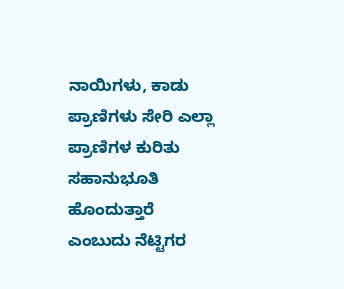ನಾಯಿಗಳು, ಕಾಡು ಪ್ರಾಣಿಗಳು ಸೇರಿ ಎಲ್ಲಾ ಪ್ರಾಣಿಗಳ ಕುರಿತು ಸಹಾನುಭೂತಿ ಹೊಂದುತ್ತಾರೆ ಎಂಬುದು ನೆಟ್ಟಿಗರ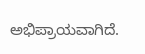ಅಭಿಪ್ರಾಯವಾಗಿದೆ.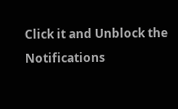Click it and Unblock the Notifications